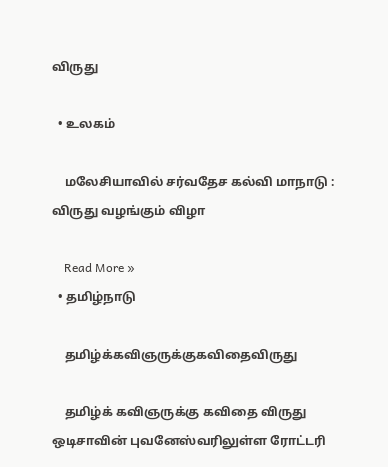விருது

  • உலகம்

    மலேசியாவில் சர்வதேச கல்வி மாநாடு : விருது வழங்கும் விழா

    Read More »
  • தமிழ்நாடு

    தமிழ்க்கவிஞருக்குகவிதைவிருது

    தமிழ்க் கவிஞருக்கு கவிதை விருது ஒடிசாவின் புவனேஸ்வரிலுள்ள ரோட்டரி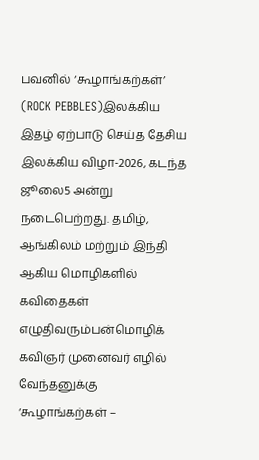பவனில் ‘கூழாங்கற்கள்’ (ROCK PEBBLES)இலக்கிய இதழ் ஏற்பாடு செய்த தேசிய இலக்கிய விழா-2026, கடந்த ஜூலை5 அன்று நடைபெற்றது. தமிழ், ஆங்கிலம் மற்றும் இந்தி ஆகிய மொழிகளில் கவிதைகள் எழுதிவரும்பன்மொழிக் கவிஞர் முனைவர் எழில் வேந்தனுக்கு ‘கூழாங்கற்கள் –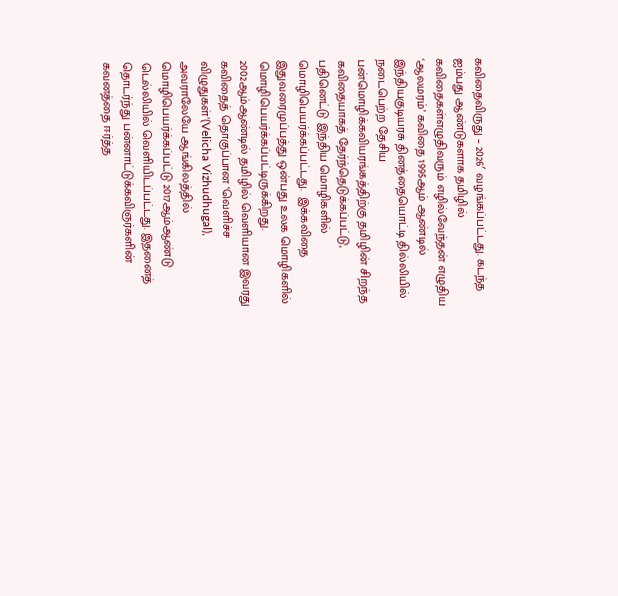கவிதைவிருது – 2026′ வழங்கப்பட்டது. கடந்த ஐம்பது ஆண்டுகளாக தமிழில் கவிதைகள்எழுதிவரும் எழில்வேந்தன் எழுதிய  ‘ஆலமரம்’ கவிதை 1995ஆம் ஆண்டில் இந்தியகுடியரசு தினத்தையொட்டி தில்லியில் நடைபெற்ற தேசிய பன்மொழிக்கவியரங்கத்திற்கு தமிழின் சிறந்த கவிதையாகத் தேர்ந்தெடுக்கப்பட்டு, பதினெட்டு இந்திய மொழிகளில் மொழிபெயர்க்கப்பட்டது.  இக்கவிதை இதுவரைமுப்பத்து ஒன்பது உலக மொழிகளில் மொழிபெயர்க்கப்பட்டிருக்கிறது. 2002ஆம்ஆண்டில் தமிழில் வெளியான இவரது கவிதைத் தொகுப்பான ‘வெளிச்ச விழுதுகள்’(Velicha Vizhudhugal),  அவராலேயே ஆங்கிலத்தில் மொழிபெயர்க்கப்பட்டு 2017ஆம்ஆண்டு டெல்லியில் வெளியிடப்பட்டது. இதனைத் தொடர்ந்து பன்னாட்டுக்கவிஞர்களின் கவனத்தை ஈர்த்த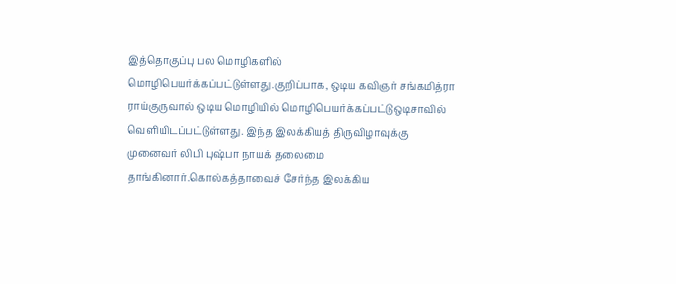இத்தொகுப்பு பல மொழிகளில் மொழிபெயர்க்கப்பட்டுள்ளது.குறிப்பாக, ஒடிய கவிஞர் சங்கமித்ரா ராய்குருவால் ஒடிய மொழியில் மொழிபெயர்க்கப்பட்டுஒடிசாவில் வெளியிடப்பட்டுள்ளது. இந்த இலக்கியத் திருவிழாவுக்கு முனைவர் லிபி புஷ்பா நாயக் தலைமை தாங்கினார்.கொல்கத்தாவைச் சேர்ந்த இலக்கிய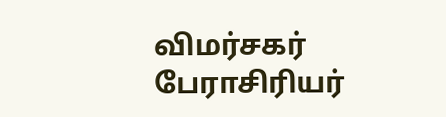விமர்சகர் பேராசிரியர்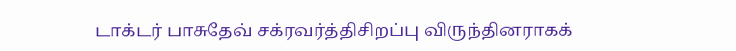டாக்டர் பாசுதேவ் சக்ரவர்த்திசிறப்பு விருந்தினராகக்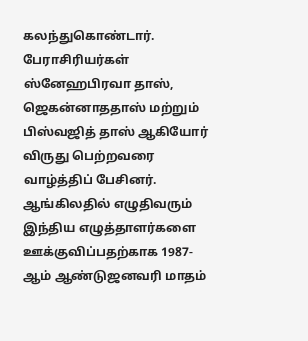கலந்துகொண்டார். பேராசிரியர்கள் ஸ்னேஹபிரவா தாஸ், ஜெகன்னாததாஸ் மற்றும் பிஸ்வஜித் தாஸ் ஆகியோர் விருது பெற்றவரை வாழ்த்திப் பேசினர். ஆங்கிலதில் எழுதிவரும் இந்திய எழுத்தாளர்களை ஊக்குவிப்பதற்காக 1987-ஆம் ஆண்டுஜனவரி மாதம்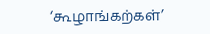‘கூழாங்கற்கள்’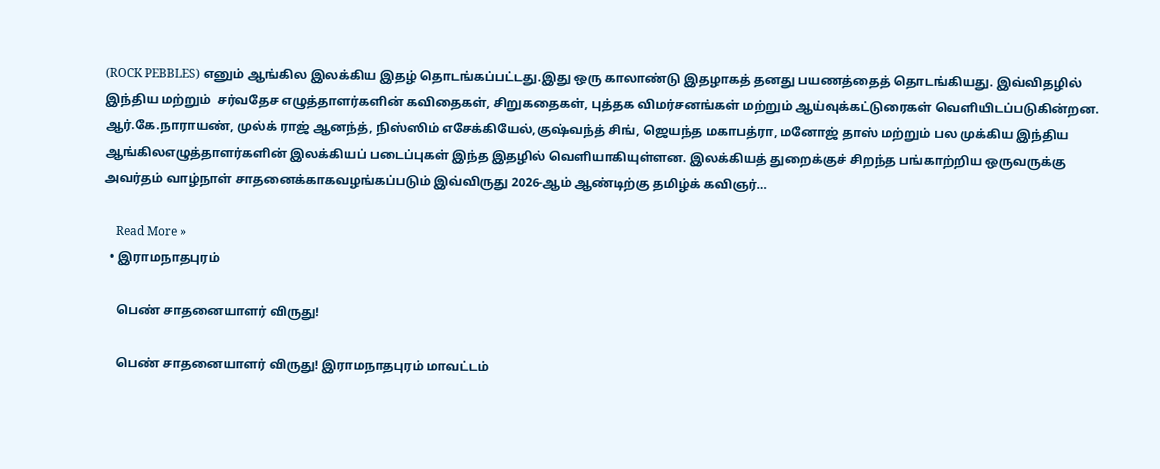(ROCK PEBBLES) எனும் ஆங்கில இலக்கிய இதழ் தொடங்கப்பட்டது.இது ஒரு காலாண்டு இதழாகத் தனது பயணத்தைத் தொடங்கியது. இவ்விதழில் இந்திய மற்றும்  சர்வதேச எழுத்தாளர்களின் கவிதைகள், சிறுகதைகள், புத்தக விமர்சனங்கள் மற்றும் ஆய்வுக்கட்டுரைகள் வெளியிடப்படுகின்றன. ஆர்.கே.நாராயண், முல்க் ராஜ் ஆனந்த், நிஸ்ஸிம் எசேக்கியேல்,குஷ்வந்த் சிங், ஜெயந்த மகாபத்ரா, மனோஜ் தாஸ் மற்றும் பல முக்கிய இந்திய ஆங்கிலஎழுத்தாளர்களின் இலக்கியப் படைப்புகள் இந்த இதழில் வெளியாகியுள்ளன. இலக்கியத் துறைக்குச் சிறந்த பங்காற்றிய ஒருவருக்கு அவர்தம் வாழ்நாள் சாதனைக்காகவழங்கப்படும் இவ்விருது 2026-ஆம் ஆண்டிற்கு தமிழ்க் கவிஞர்…

    Read More »
  • இராமநாதபுரம்

    பெண் சாதனையாளர் விருது!

    பெண் சாதனையாளர் விருது! இராமநாதபுரம் மாவட்டம்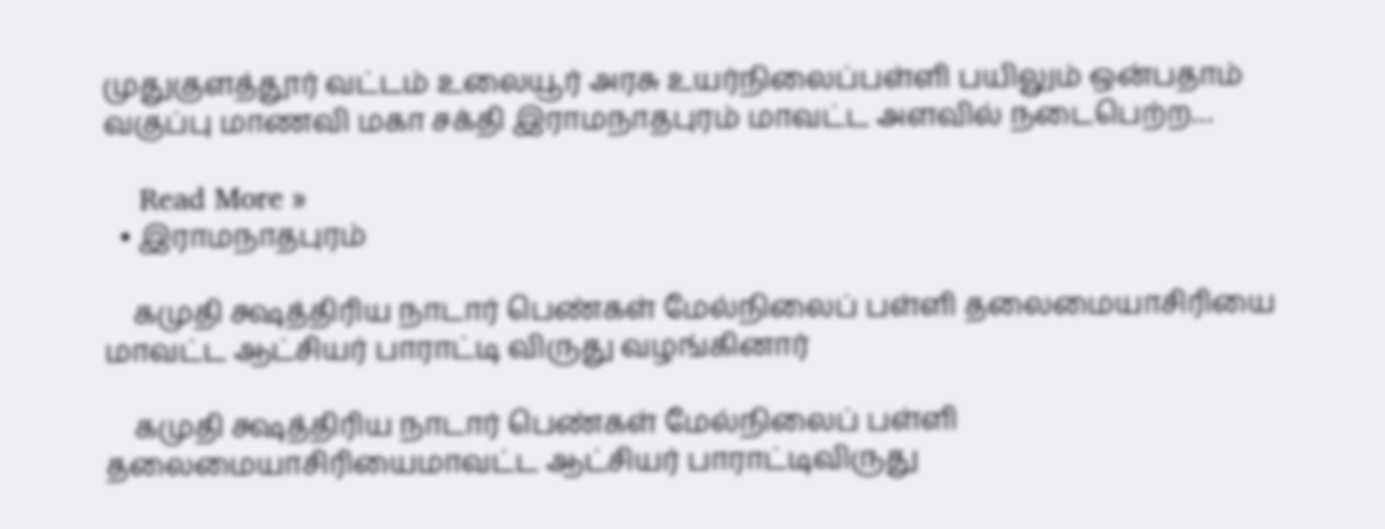முதுகுளத்தூர் வட்டம் உலையூர் அரசு உயர்நிலைப்பள்ளி பயிலும் ஒன்பதாம் வகுப்பு மாணவி மகா சக்தி இராமநாதபுரம் மாவட்ட அளவில் நடைபெற்ற…

    Read More »
  • இராமநாதபுரம்

    கமுதி க்ஷத்திரிய நாடார் பெண்கள் மேல்நிலைப் பள்ளி தலைமையாசிரியை மாவட்ட ஆட்சியர் பாராட்டி விருது வழங்கினார்

    கமுதி க்ஷத்திரிய நாடார் பெண்கள் மேல்நிலைப் பள்ளி தலைமையாசிரியைமாவட்ட ஆட்சியர் பாராட்டிவிருது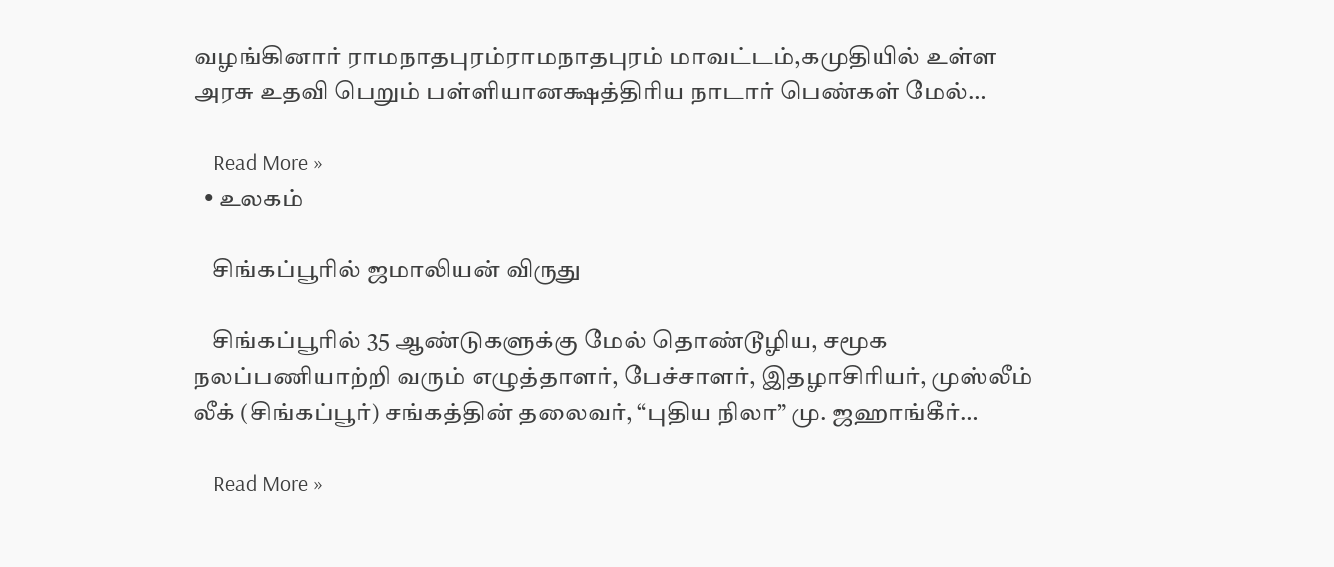வழங்கினார் ராமநாதபுரம்ராமநாதபுரம் மாவட்டம்,கமுதியில் உள்ள அரசு உதவி பெறும் பள்ளியானக்ஷத்திரிய நாடார் பெண்கள் மேல்…

    Read More »
  • உலகம்

    சிங்கப்பூரில் ஜமாலியன் விருது

    சிங்கப்பூரில் 35 ஆண்டுகளுக்கு மேல் தொண்டூழிய, சமூக நலப்பணியாற்றி வரும் எழுத்தாளர், பேச்சாளர், இதழாசிரியர், முஸ்லீம் லீக் (சிங்கப்பூர்) சங்கத்தின் தலைவர், “புதிய நிலா” மு. ஜஹாங்கீர்…

    Read More »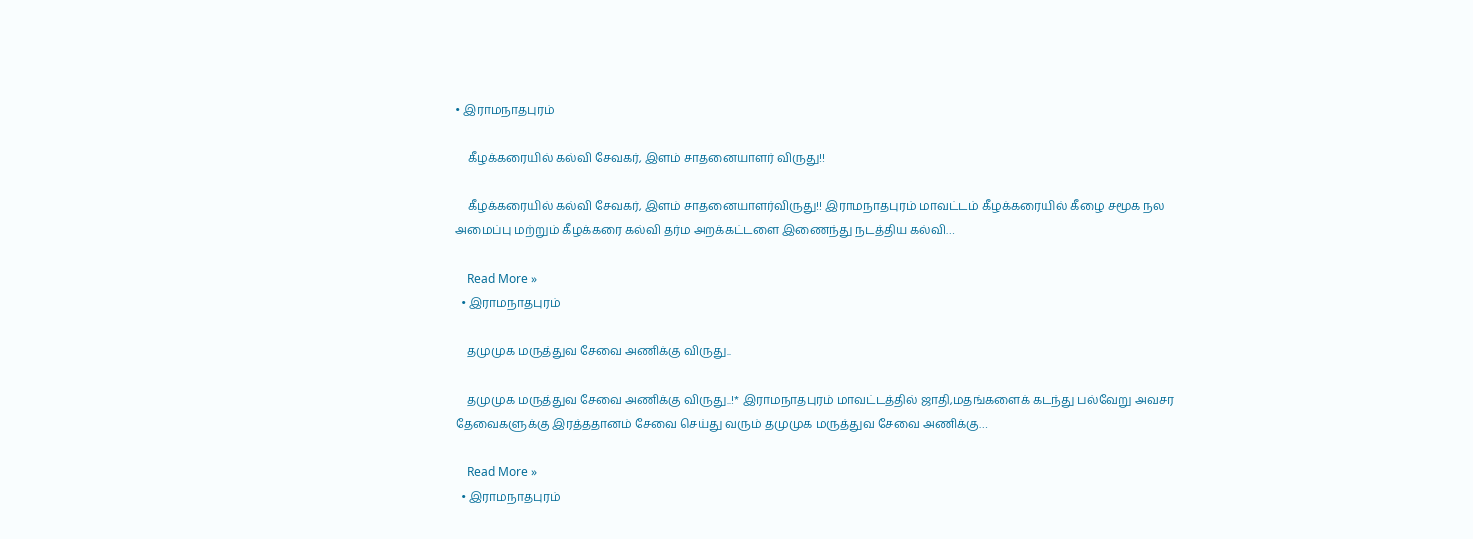• இராமநாதபுரம்

    கீழக்கரையில் கல்வி சேவகர், இளம் சாதனையாளர் விருது!!

    கீழக்கரையில் கல்வி சேவகர், இளம் சாதனையாளர்விருது!! இராமநாதபுரம் மாவட்டம் கீழக்கரையில் கீழை சமூக நல அமைப்பு மற்றும் கீழக்கரை கல்வி தர்ம அறக்கட்டளை இணைந்து நடத்திய கல்வி…

    Read More »
  • இராமநாதபுரம்

    தமுமுக மருத்துவ சேவை அணிக்கு விருது..

    தமுமுக மருத்துவ சேவை அணிக்கு விருது..!* இராமநாதபுரம் மாவட்டத்தில் ஜாதி,மதங்களைக் கடந்து பல்வேறு அவசர தேவைகளுக்கு இரத்ததானம் சேவை செய்து வரும் தமுமுக மருத்துவ சேவை அணிக்கு…

    Read More »
  • இராமநாதபுரம்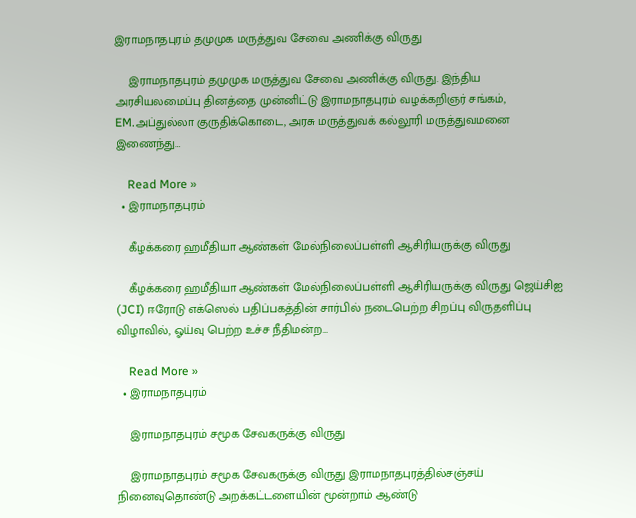இராமநாதபுரம் தமுமுக மருத்துவ சேவை அணிக்கு விருது

    இராமநாதபுரம் தமுமுக மருத்துவ சேவை அணிக்கு விருது. இந்திய அரசியலமைப்பு தினத்தை முன்னிட்டு இராமநாதபுரம் வழக்கறிஞர் சங்கம், EM.அப்துல்லா குருதிக்கொடை, அரசு மருத்துவக் கல்லூரி மருத்துவமனை இணைந்து…

    Read More »
  • இராமநாதபுரம்

    கீழக்கரை ஹமீதியா ஆண்கள் மேல்நிலைப்பள்ளி ஆசிரியருக்கு விருது

    கீழக்கரை ஹமீதியா ஆண்கள் மேல்நிலைப்பள்ளி ஆசிரியருக்கு விருது ஜெய்சிஐ (JCI) ஈரோடு எக்ஸெல் பதிப்பகத்தின் சார்பில் நடைபெற்ற சிறப்பு விருதளிப்பு விழாவில், ஓய்வு பெற்ற உச்ச நீதிமன்ற…

    Read More »
  • இராமநாதபுரம்

    இராமநாதபுரம் சமூக சேவகருக்கு விருது

    இராமநாதபுரம் சமூக சேவகருக்கு விருது இராமநாதபுரத்தில்சஞ்சய் நினைவுதொண்டு அறக்கட்டளையின் மூன்றாம் ஆண்டு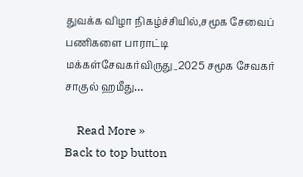துவக்க விழா நிகழ்ச்சியில்,சமூக சேவைப் பணிகளை பாராட்டி மக்கள்சேவகர்விருது_2025 சமூக சேவகர் சாகுல் ஹமீது…

    Read More »
Back to top button